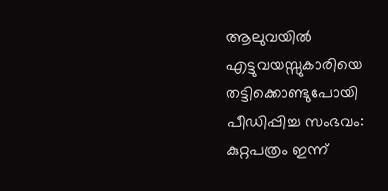ആലുവയിൽ എട്ടുവയസ്സുകാരിയെ തട്ടിക്കൊണ്ടുപോയി പീഡിപ്പിച്ച സംഭവം: കുറ്റപത്രം ഇന്ന്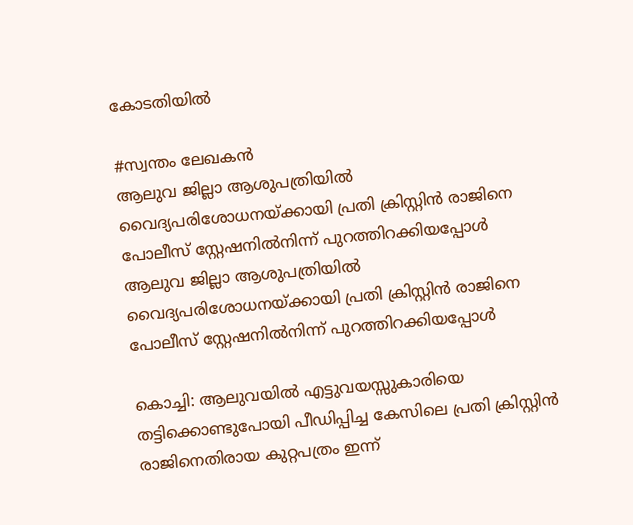കോടതിയിൽ

#സ്വന്തം ലേഖകന്‍
ആലുവ ജില്ലാ ആശുപത്രിയിൽ വൈദ്യപരിശോധനയ്ക്കായി പ്രതി ക്രിസ്റ്റിൻ രാജിനെ പോലീസ് സ്റ്റേഷനിൽനിന്ന് പുറത്തിറക്കിയപ്പോൾ
ആലുവ ജില്ലാ ആശുപത്രിയിൽ വൈദ്യപരിശോധനയ്ക്കായി പ്രതി ക്രിസ്റ്റിൻ രാജിനെ പോലീസ് സ്റ്റേഷനിൽനിന്ന് പുറത്തിറക്കിയപ്പോൾ

കൊച്ചി: ആലുവയില്‍ എട്ടുവയസ്സുകാരിയെ തട്ടിക്കൊണ്ടുപോയി പീഡിപ്പിച്ച കേസിലെ പ്രതി ക്രിസ്റ്റിന്‍ രാജിനെതിരായ കുറ്റപത്രം ഇന്ന്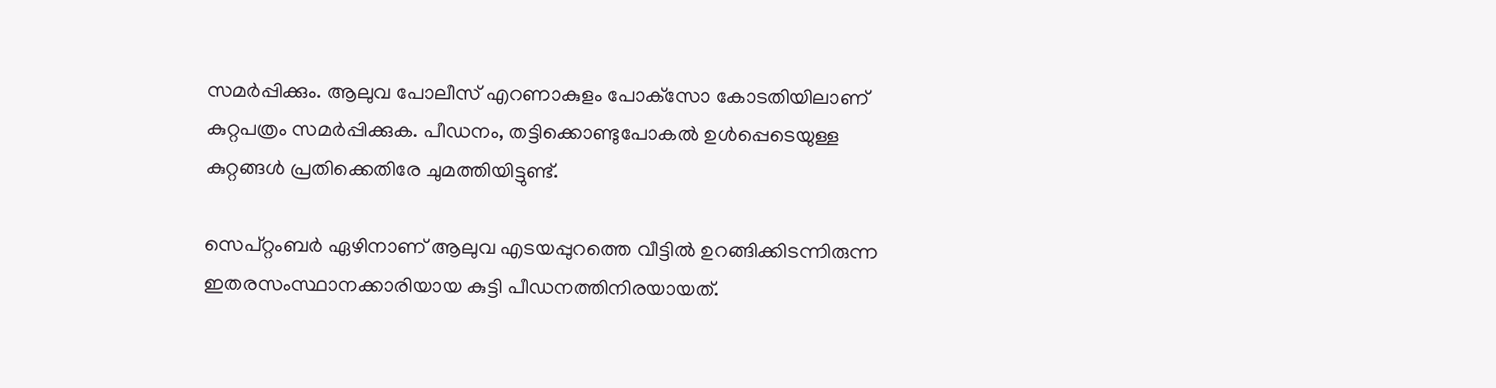സമര്‍പ്പിക്കും. ആലുവ പോലീസ് എറണാകുളം പോക്‌സോ കോടതിയിലാണ് കുറ്റപത്രം സമര്‍പ്പിക്കുക. പീഡനം, തട്ടിക്കൊണ്ടുപോകല്‍ ഉള്‍പ്പെടെയുള്ള കുറ്റങ്ങള്‍ പ്രതിക്കെതിരേ ചുമത്തിയിട്ടുണ്ട്.

സെപ്റ്റംബര്‍ ഏഴിനാണ് ആലുവ എടയപ്പുറത്തെ വീട്ടില്‍ ഉറങ്ങിക്കിടന്നിരുന്ന ഇതരസംസ്ഥാനക്കാരിയായ കുട്ടി പീഡനത്തിനിരയായത്.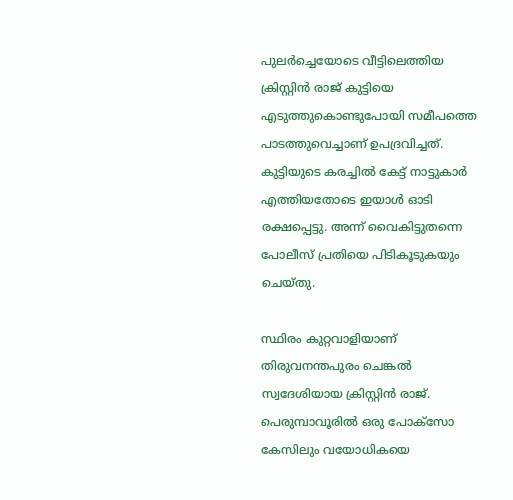പുലര്‍ച്ചെയോടെ വീട്ടിലെത്തിയ ക്രിസ്റ്റിന്‍ രാജ് കുട്ടിയെ എടുത്തുകൊണ്ടുപോയി സമീപത്തെ പാടത്തുവെച്ചാണ് ഉപദ്രവിച്ചത്. കുട്ടിയുടെ കരച്ചില്‍ കേട്ട് നാട്ടുകാര്‍ എത്തിയതോടെ ഇയാള്‍ ഓടി രക്ഷപ്പെട്ടു. അന്ന് വൈകിട്ടുതന്നെ പോലീസ് പ്രതിയെ പിടികൂടുകയും ചെയ്തു.

സ്ഥിരം കുറ്റവാളിയാണ് തിരുവനന്തപുരം ചെങ്കല്‍ സ്വദേശിയായ ക്രിസ്റ്റിന്‍ രാജ്. പെരുമ്പാവൂരില്‍ ഒരു പോക്‌സോ കേസിലും വയോധികയെ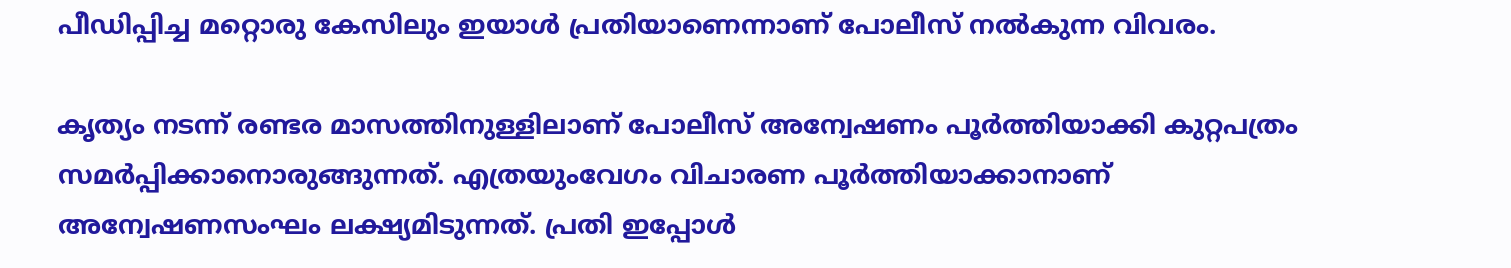പീഡിപ്പിച്ച മറ്റൊരു കേസിലും ഇയാള്‍ പ്രതിയാണെന്നാണ് പോലീസ് നല്‍കുന്ന വിവരം.

കൃത്യം നടന്ന് രണ്ടര മാസത്തിനുള്ളിലാണ് പോലീസ് അന്വേഷണം പൂര്‍ത്തിയാക്കി കുറ്റപത്രം സമര്‍പ്പിക്കാനൊരുങ്ങുന്നത്. എത്രയുംവേഗം വിചാരണ പൂര്‍ത്തിയാക്കാനാണ് അന്വേഷണസംഘം ലക്ഷ്യമിടുന്നത്. പ്രതി ഇപ്പോൾ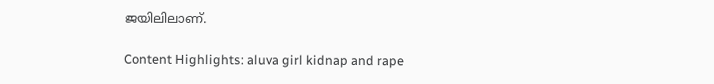ജയിലിലാണ്.

Content Highlights: aluva girl kidnap and rape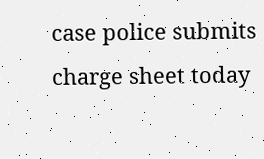case police submits charge sheet today